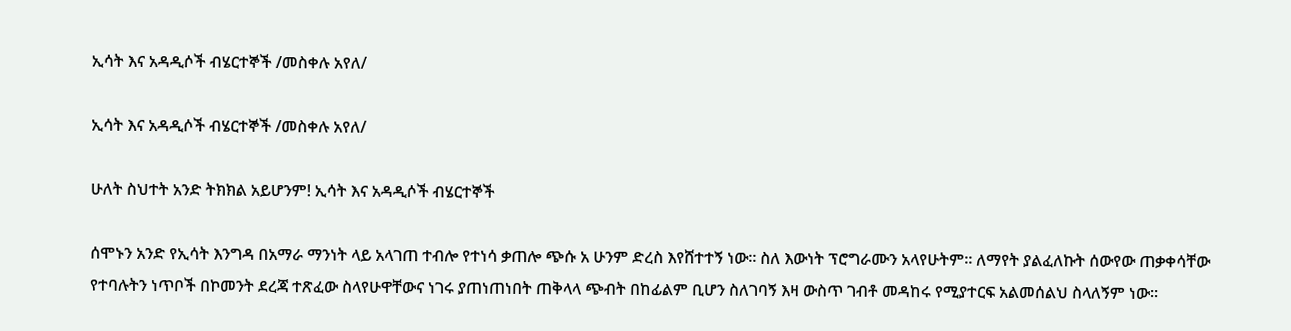ኢሳት እና አዳዲሶች ብሄርተኞች /መስቀሉ አየለ/

ኢሳት እና አዳዲሶች ብሄርተኞች /መስቀሉ አየለ/

ሁለት ስህተት አንድ ትክክል አይሆንም! ኢሳት እና አዳዲሶች ብሄርተኞች

ሰሞኑን አንድ የኢሳት እንግዳ በአማራ ማንነት ላይ አላገጠ ተብሎ የተነሳ ቃጠሎ ጭሱ አ ሁንም ድረስ እየሸተተኝ ነው። ስለ እውነት ፕሮግራሙን አላየሁትም። ለማየት ያልፈለኩት ሰውየው ጠቃቀሳቸው የተባሉትን ነጥቦች በኮመንት ደረጃ ተጽፈው ስላየሁዋቸውና ነገሩ ያጠነጠነበት ጠቅላላ ጭብት በከፊልም ቢሆን ስለገባኝ እዛ ውስጥ ገብቶ መዳከሩ የሚያተርፍ አልመሰልህ ስላለኝም ነው።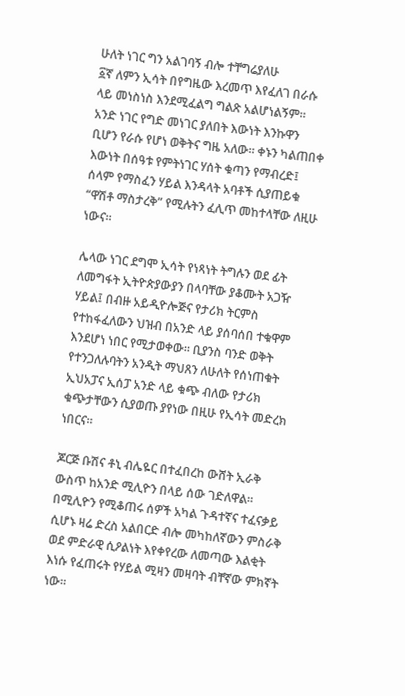ሁለት ነገር ግን አልገባኝ ብሎ ተቸግሬያለሁ
፩ኛ ለምን ኢሳት በየግዜው እረመጥ እየፈለገ በራሱ ላይ መነስነስ እንደሚፈልግ ግልጽ አልሆነልኝም። አንድ ነገር የግድ መነገር ያለበት እውነት እንኩዋን ቢሆን የራሱ የሆነ ወቅትና ግዜ አለው። ቀኑን ካልጠበቀ እውነት በሰዓቱ የምትነገር ሃሰት ቁጣን የማብረድ፤ ሰላም የማስፈን ሃይል እንዳላት አባቶች ሲያጠይቁ “ዋሽቶ ማስታረቅ” የሚሉትን ፈሊጥ መከተላቸው ለዚሁ ነውና።

ሌላው ነገር ደግሞ ኢሳት የነጻነት ትግሉን ወደ ፊት ለመግፋት ኢትዮጵያውያን በላባቸው ያቆሙት አጋዥ ሃይል፤ በብዙ አይዲዮሎጅና የታሪክ ትርምስ የተከፋፈለውን ህዝብ በአንድ ላይ ያሰባሰበ ተቁዋም እንደሆነ ነበር የሚታወቀው። ቢያንስ ባንድ ወቅት የተንጋለሉባትን አንዲት ማህጸን ለሁለት የሰነጠቁት ኢህአፓና ኢሰፓ አንድ ላይ ቁጭ ብለው የታሪክ ቁጭታቸውን ሲያወጡ ያየነው በዚሁ የኢሳት መድረክ ነበርና።

ጆርጅ ቡሽና ቶኒ ብሌዬር በተፈበረከ ውሸት ኢራቅ ውስጥ ከአንድ ሚሊዮን በላይ ሰው ገድለዋል። በሚሊዮን የሚቆጠሩ ሰዎች አካል ጉዳተኛና ተፈናቃይ ሲሆኑ ዛሬ ድረስ አልበርድ ብሎ መካከለኛውን ምስራቅ ወደ ምድራዊ ሲዖልነት እየቀየረው ለመጣው እልቂት እነሱ የፈጠሩት የሃይል ሚዛን መዛባት ብቸኛው ምክኛት ነው።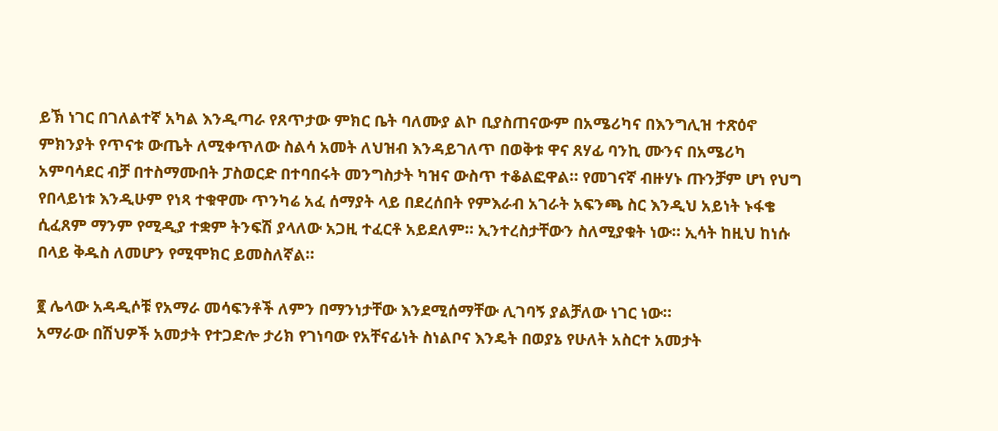ይኽ ነገር በገለልተኛ አካል እንዲጣራ የጸጥታው ምክር ቤት ባለሙያ ልኮ ቢያስጠናውም በአሜሪካና በእንግሊዝ ተጽዕኖ ምክንያት የጥናቱ ውጤት ለሚቀጥለው ስልሳ አመት ለህዝብ እንዳይገለጥ በወቅቱ ዋና ጸሃፊ ባንኪ ሙንና በአሜሪካ አምባሳደር ብቻ በተስማሙበት ፓስወርድ በተባበሩት መንግስታት ካዝና ውስጥ ተቆልፎዋል። የመገናኛ ብዙሃኑ ጡንቻም ሆነ የህግ የበላይነቱ እንዲሁም የነጻ ተቁዋሙ ጥንካሬ አፈ ሰማያት ላይ በደረሰበት የምእራብ አገራት አፍንጫ ስር እንዲህ አይነት ኑፋቄ ሲፈጸም ማንም የሚዲያ ተቋም ትንፍሽ ያላለው አጋዚ ተፈርቶ አይደለም። ኢንተረስታቸውን ስለሚያቁት ነው። ኢሳት ከዚህ ከነሱ በላይ ቅዱስ ለመሆን የሚሞክር ይመስለኛል።

፪ ሌላው አዳዲሶቹ የአማራ መሳፍንቶች ለምን በማንነታቸው እንደሚሰማቸው ሊገባኝ ያልቻለው ነገር ነው።
አማራው በሽህዎች አመታት የተጋድሎ ታሪክ የገነባው የአቸናፊነት ስነልቦና እንዴት በወያኔ የሁለት አስርተ አመታት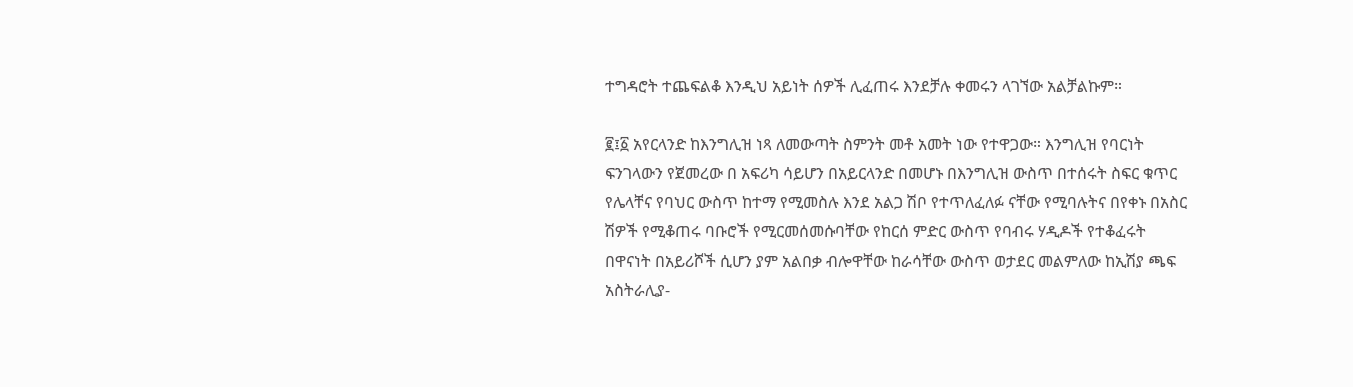ተግዳሮት ተጨፍልቆ እንዲህ አይነት ሰዎች ሊፈጠሩ እንደቻሉ ቀመሩን ላገኘው አልቻልኩም።

፪፤፩ አየርላንድ ከእንግሊዝ ነጻ ለመውጣት ስምንት መቶ አመት ነው የተዋጋው። እንግሊዝ የባርነት ፍንገላውን የጀመረው በ አፍሪካ ሳይሆን በአይርላንድ በመሆኑ በእንግሊዝ ውስጥ በተሰሩት ስፍር ቁጥር የሌላቸና የባህር ውስጥ ከተማ የሚመስሉ እንደ አልጋ ሽቦ የተጥለፈለፉ ናቸው የሚባሉትና በየቀኑ በአስር ሽዎች የሚቆጠሩ ባቡሮች የሚርመሰመሱባቸው የከርሰ ምድር ውስጥ የባብሩ ሃዲዶች የተቆፈሩት በዋናነት በአይሪሾች ሲሆን ያም አልበቃ ብሎዋቸው ከራሳቸው ውስጥ ወታደር መልምለው ከኢሽያ ጫፍ አስትራሊያ-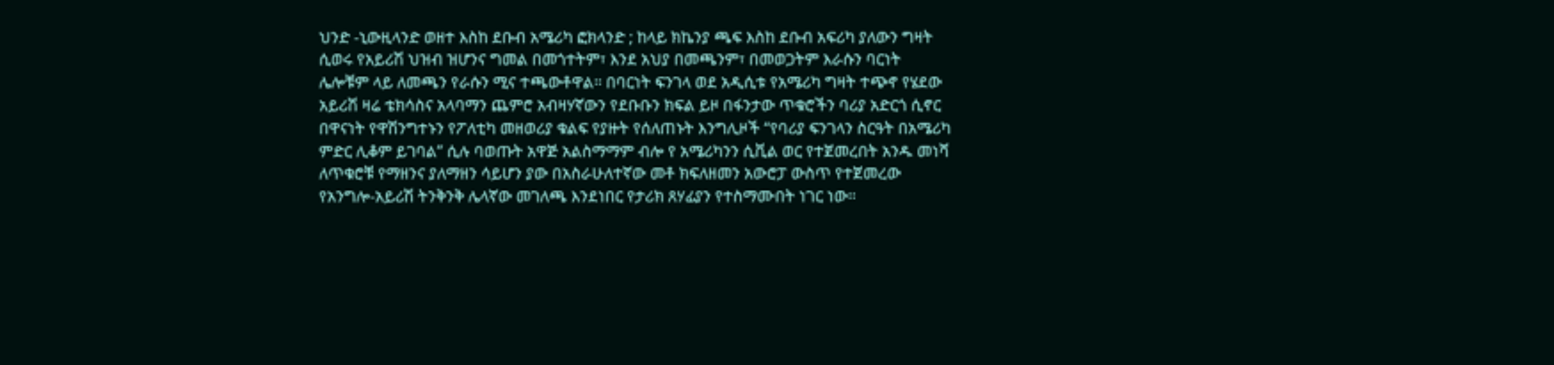ህንድ -ኒውዚላንድ ወዘተ እስከ ደቡብ አሜሪካ ፎክላንድ ; ከላይ ክኬንያ ጫፍ እስከ ደቡብ አፍሪካ ያለውን ግዛት ሲወሩ የአይሪሽ ህዝብ ዝሆንና ግመል በመጎተትም፣ እንደ አህያ በመጫንም፣ በመወጋትም እራሱን ባርነት ሌሎቹም ላይ ለመጫን የራሱን ሚና ተጫውቶዋል። በባርነት ፍንገላ ወደ አዲሲቱ የአሜሪካ ግዛት ተጭኖ የሄደው አይሪሽ ዛሬ ቴክሳስና አላባማን ጨምሮ አብዛሃኛውን የደቡቡን ክፍል ይዞ በፋንታው ጥቁሮችን ባሪያ አድርጎ ሲኖር በዋናነት የዋሽንግተኑን የፖለቲካ መዘወሪያ ቁልፍ የያዙት የሰለጠኑት እንግሊዞች “የባሪያ ፍንገላን ስርዓት በአሜሪካ ምድር ሊቆም ይገባል” ሲሉ ባወጡት አዋጅ አልስማማም ብሎ የ አሜሪካንን ሲቪል ወር የተጀመረበት አንዱ መነሻ ለጥቁሮቹ የማዘንና ያለማዘን ሳይሆን ያው በአስራሁለተኛው መቶ ክፍለዘመን አውሮፓ ውስጥ የተጀመረው የአንግሎ-አይሪሽ ትንቅንቅ ሌላኛው መገለጫ እንደነበር የታሪክ ጸሃፊያን የተስማሙበት ነገር ነው።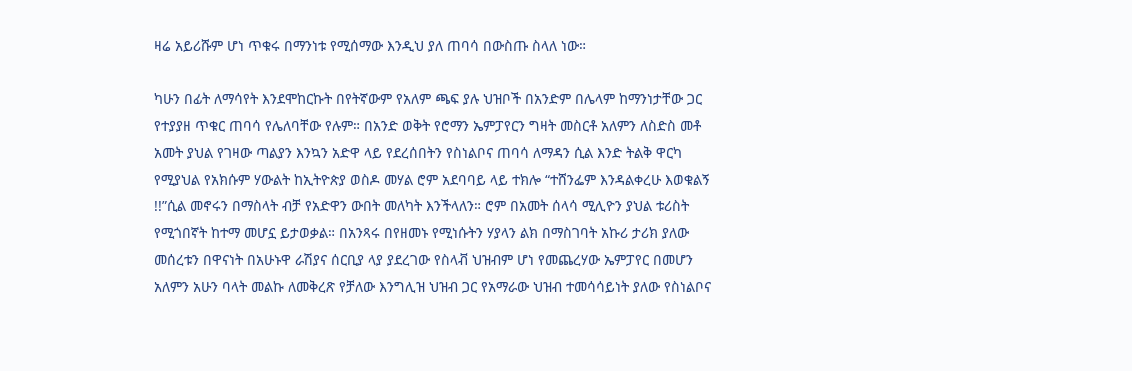ዛሬ አይሪሹም ሆነ ጥቁሩ በማንነቱ የሚሰማው እንዲህ ያለ ጠባሳ በውስጡ ስላለ ነው።

ካሁን በፊት ለማሳየት እንደሞከርኩት በየትኛውም የአለም ጫፍ ያሉ ህዝቦች በአንድም በሌላም ከማንነታቸው ጋር የተያያዘ ጥቁር ጠባሳ የሌለባቸው የሉም። በአንድ ወቅት የሮማን ኤምፓየርን ግዛት መስርቶ አለምን ለስድስ መቶ አመት ያህል የገዛው ጣልያን እንኳን አድዋ ላይ የደረሰበትን የስነልቦና ጠባሳ ለማዳን ሲል እንድ ትልቅ ዋርካ የሚያህል የአክሱም ሃውልት ከኢትዮጵያ ወስዶ መሃል ሮም አደባባይ ላይ ተክሎ “ተሸንፌም እንዳልቀረሁ እወቁልኝ !!”ሲል መኖሩን በማስላት ብቻ የአድዋን ውበት መለካት እንችላለን። ሮም በአመት ሰላሳ ሚሊዮን ያህል ቱሪስት የሚጎበኛት ከተማ መሆኗ ይታወቃል። በአንጻሩ በየዘመኑ የሚነሱትን ሃያላን ልክ በማስገባት አኩሪ ታሪክ ያለው መሰረቱን በዋናነት በአሁኑዋ ራሽያና ሰርቢያ ላያ ያደረገው የስላቭ ህዝብም ሆነ የመጨረሃው ኤምፓየር በመሆን አለምን አሁን ባላት መልኩ ለመቅረጽ የቻለው እንግሊዝ ህዝብ ጋር የአማራው ህዝብ ተመሳሳይነት ያለው የስነልቦና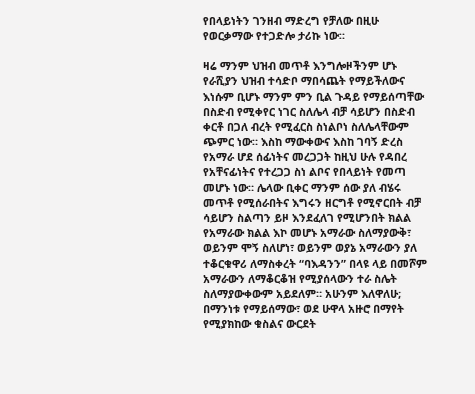የበላይነትን ገንዘብ ማድረግ የቻለው በዚሁ የወርቃማው የተጋድሎ ታሪኩ ነው።

ዛሬ ማንም ህዝብ መጥቶ እንግሎዞችንም ሆኑ የራሺያን ህዝብ ተሳድቦ ማበሳጨት የማይችለውና እነሱም ቢሆኑ ማንም ምን ቢል ጉዳይ የማይሰጣቸው በስድብ የሚቀየር ነገር ስለሌላ ብቻ ሳይሆን በስድብ ቀርቶ በጋለ ብረት የሚፈርስ ስነልቦነ ስለሌላቸውም ጭምር ነው። እስከ ማውቀውና እስከ ገባኝ ድረስ የአማራ ሆደ ሰፊነትና መረጋጋት ከዚህ ሁሉ የዳበረ የአቸናፊነትና የተረጋጋ ስነ ልቦና የበላይነት የመጣ መሆኑ ነው። ሌላው ቢቀር ማንም ሰው ያለ ብሄሩ መጥቶ የሚሰራበትና እግሩን ዘርግቶ የሚኖርበት ብቻ ሳይሆን ስልጣን ይዞ እንደፈለገ የሚሆንበት ክልል የአማራው ክልል እኮ መሆኑ አማራው ስለማያውቅ፣ ወይንም ሞኝ ስለሆነ፣ ወይንም ወያኔ አማራውን ያለ ተቆርቁዋሪ ለማስቀረት “ባእዳንን” በላዩ ላይ በመሾም አማራውን ለማቆርቆዝ የሚያሰላውን ተራ ስሌት ስለማያውቀውም አይደለም። አሁንም እለዋለሁ; በማንነቱ የማይሰማው፣ ወደ ሁዋላ አዙሮ በማየት የሚያክከው ቁስልና ውርደት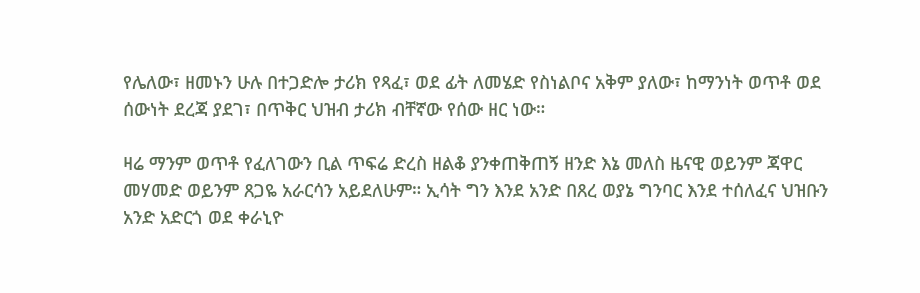የሌለው፣ ዘመኑን ሁሉ በተጋድሎ ታሪክ የጻፈ፣ ወደ ፊት ለመሄድ የስነልቦና አቅም ያለው፣ ከማንነት ወጥቶ ወደ ሰውነት ደረጃ ያደገ፣ በጥቅር ህዝብ ታሪክ ብቸኛው የሰው ዘር ነው።

ዛሬ ማንም ወጥቶ የፈለገውን ቢል ጥፍሬ ድረስ ዘልቆ ያንቀጠቅጠኝ ዘንድ እኔ መለስ ዜናዊ ወይንም ጃዋር መሃመድ ወይንም ጸጋዬ አራርሳን አይደለሁም። ኢሳት ግን እንደ አንድ በጸረ ወያኔ ግንባር እንደ ተሰለፈና ህዝቡን አንድ አድርጎ ወደ ቀራኒዮ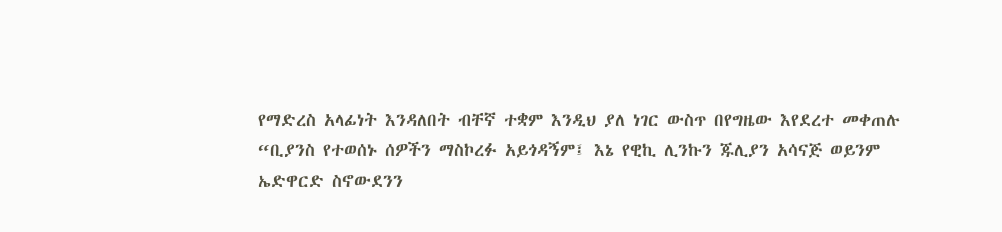የማድረስ አላፊነት እንዳለበት ብቸኛ ተቋም እንዲህ ያለ ነገር ውስጥ በየግዜው እየደረተ መቀጠሉ “ቢያንስ የተወሰኑ ሰዎችን ማስኮረፉ አይጎዳኝም፤ እኔ የዊኪ ሊንኩን ጁሊያን አሳናጅ ወይንም ኤድዋርድ ስኖውደንን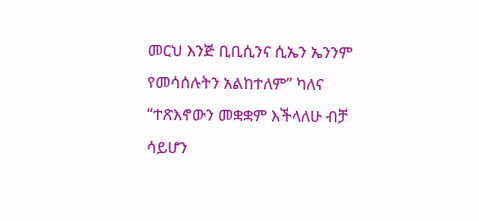መርህ እንጅ ቢቢሲንና ሲኤን ኤንንም የመሳሰሉትን አልከተለም” ካለና “ተጽእኖውን መቋቋም እችላለሁ ብቻ ሳይሆን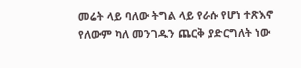መሬት ላይ ባለው ትግል ላይ የራሱ የሆነ ተጽእኖ የለውም ካለ መንገዱን ጨርቅ ያድርግለት ነው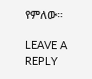የምለው።

LEAVE A REPLY